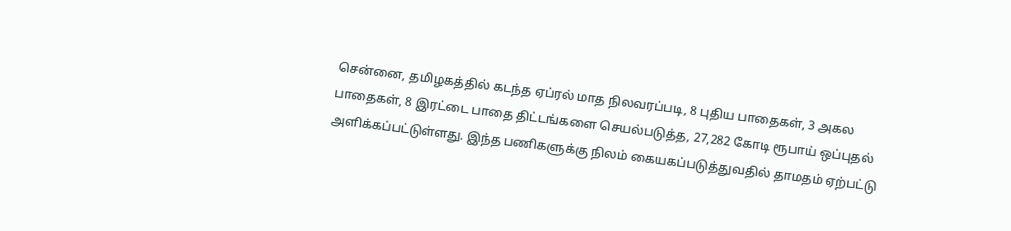சென்னை, தமிழகத்தில் கடந்த ஏப்ரல் மாத நிலவரப்படி, 8 புதிய பாதைகள், 3 அகல பாதைகள், 8 இரட்டை பாதை திட்டங்களை செயல்படுத்த, 27,282 கோடி ரூபாய் ஒப்புதல் அளிக்கப்பட்டுள்ளது. இந்த பணிகளுக்கு நிலம் கையகப்படுத்துவதில் தாமதம் ஏற்பட்டு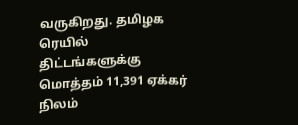வருகிறது. தமிழக ரெயில் திட்டங்களுக்கு மொத்தம் 11,391 ஏக்கர் நிலம்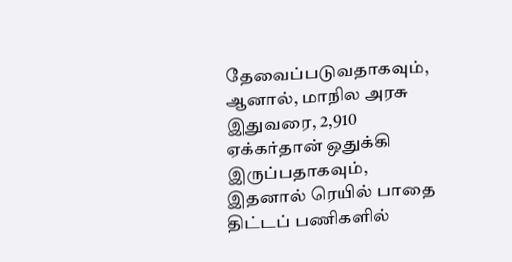தேவைப்படுவதாகவும், ஆனால், மாநில அரசு இதுவரை, 2,910 ஏக்கர்தான் ஒதுக்கி இருப்பதாகவும், இதனால் ரெயில் பாதை திட்டப் பணிகளில்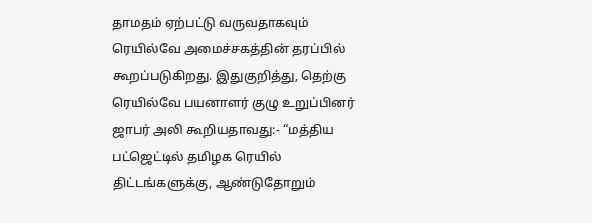தாமதம் ஏற்பட்டு வருவதாகவும் ரெயில்வே அமைச்சகத்தின் தரப்பில் கூறப்படுகிறது. இதுகுறித்து, தெற்கு ரெயில்வே பயனாளர் குழு உறுப்பினர் ஜாபர் அலி கூறியதாவது:- “மத்திய பட்ஜெட்டில் தமிழக ரெயில் திட்டங்களுக்கு, ஆண்டுதோறும்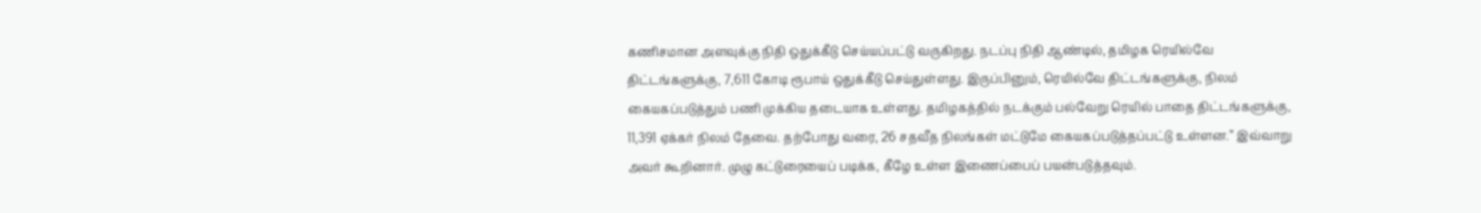கணிசமான அளவுக்கு நிதி ஒதுக்கீடு செய்யப்பட்டு வருகிறது. நடப்பு நிதி ஆண்டில், தமிழக ரெயில்வே திட்டங்களுக்கு, 7,611 கோடி ரூபாய் ஒதுக்கீடு செய்துள்ளது. இருப்பினும், ரெயில்வே திட்டங்களுக்கு, நிலம் கையகப்படுத்தும் பணி முக்கிய தடையாக உள்ளது. தமிழகத்தில் நடக்கும் பல்வேறு ரெயில் பாதை திட்டங்களுக்கு, 11,391 ஏக்கர் நிலம் தேவை. தற்போது வரை, 26 சதவீத நிலங்கள் மட்டுமே கையகப்படுத்தப்பட்டு உள்ளன.” இவ்வாறு அவர் கூறினார். முழு கட்டுரையைப் படிக்க, கீழே உள்ள இணைப்பைப் பயன்படுத்தவும்.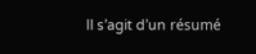Il s’agit d’un résumé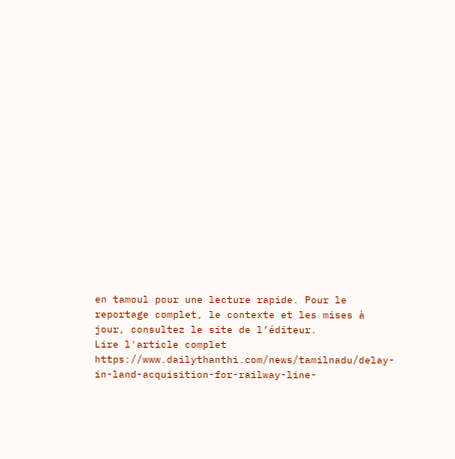en tamoul pour une lecture rapide. Pour le reportage complet, le contexte et les mises à jour, consultez le site de l’éditeur.
Lire l'article complet
https://www.dailythanthi.com/news/tamilnadu/delay-in-land-acquisition-for-railway-line-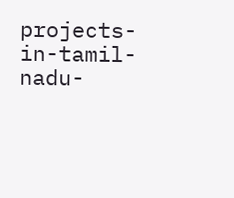projects-in-tamil-nadu-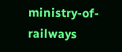ministry-of-railways